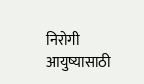निरोगी आयुष्यासाठी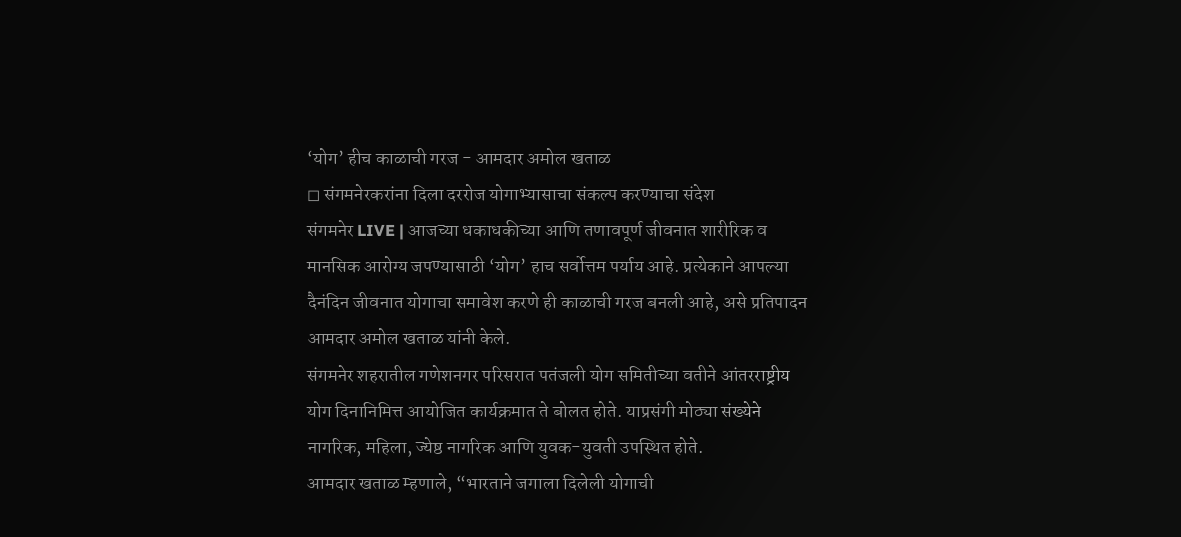‘योग’ हीच काळाची गरज - आमदार अमोल खताळ
◻ संगमनेरकरांना दिला दररोज योगाभ्यासाचा संकल्प करण्याचा संदेश
संगमनेर LIVE | आजच्या धकाधकीच्या आणि तणावपूर्ण जीवनात शारीरिक व मानसिक आरोग्य जपण्यासाठी ‘योग’ हाच सर्वोत्तम पर्याय आहे. प्रत्येकाने आपल्या दैनंदिन जीवनात योगाचा समावेश करणे ही काळाची गरज बनली आहे, असे प्रतिपादन आमदार अमोल खताळ यांनी केले.
संगमनेर शहरातील गणेशनगर परिसरात पतंजली योग समितीच्या वतीने आंतरराष्ट्रीय योग दिनानिमित्त आयोजित कार्यक्रमात ते बोलत होते. याप्रसंगी मोठ्या संख्येने नागरिक, महिला, ज्येष्ठ नागरिक आणि युवक-युवती उपस्थित होते.
आमदार खताळ म्हणाले, “भारताने जगाला दिलेली योगाची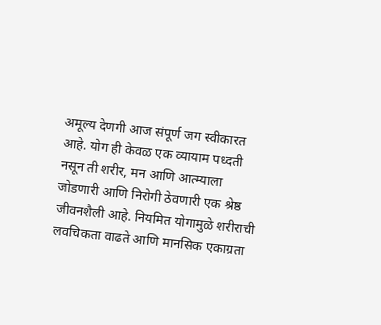अमूल्य देणगी आज संपूर्ण जग स्वीकारत आहे. योग ही केवळ एक व्यायाम पध्दती नसून ती शरीर, मन आणि आत्म्याला जोडणारी आणि निरोगी ठेवणारी एक श्रेष्ठ जीवनशैली आहे. नियमित योगामुळे शरीराची लवचिकता वाढते आणि मानसिक एकाग्रता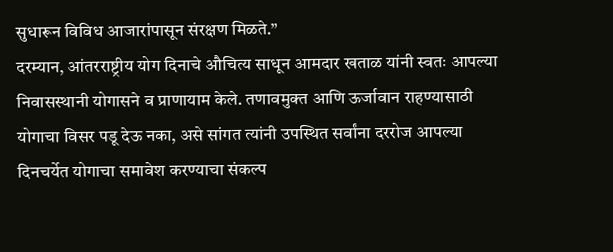सुधारून विविध आजारांपासून संरक्षण मिळते.”
दरम्यान, आंतरराष्ट्रीय योग दिनाचे औचित्य साधून आमदार खताळ यांनी स्वतः आपल्या निवासस्थानी योगासने व प्राणायाम केले. तणावमुक्त आणि ऊर्जावान राहण्यासाठी योगाचा विसर पडू देऊ नका, असे सांगत त्यांनी उपस्थित सर्वांना दररोज आपल्या दिनचर्येत योगाचा समावेश करण्याचा संकल्प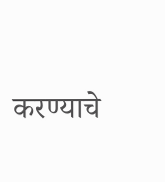करण्याचे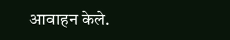आवाहन केले.